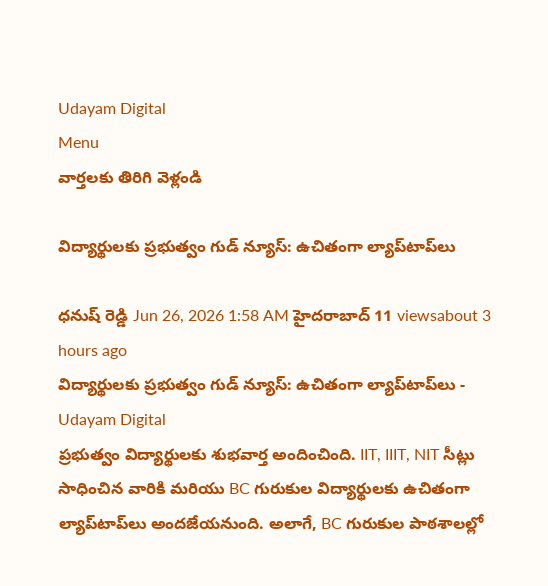Udayam Digital
Menu
వార్తలకు తిరిగి వెళ్లండి

విద్యార్థులకు ప్రభుత్వం గుడ్ న్యూస్: ఉచితంగా ల్యాప్‌టాప్‌లు

ధనుష్ రెడ్డి Jun 26, 2026 1:58 AM హైదరాబాద్ 11 viewsabout 3 hours ago
విద్యార్థులకు ప్రభుత్వం గుడ్ న్యూస్: ఉచితంగా ల్యాప్‌టాప్‌లు - Udayam Digital
ప్రభుత్వం విద్యార్థులకు శుభవార్త అందించింది. IIT, IIIT, NIT సీట్లు సాధించిన వారికి మరియు BC గురుకుల విద్యార్థులకు ఉచితంగా ల్యాప్‌టాప్‌లు అందజేయనుంది. అలాగే, BC గురుకుల పాఠశాలల్లో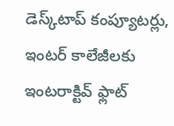డెస్క్‌టాప్ కంప్యూటర్లు, ఇంటర్ కాలేజీలకు ఇంటరాక్టివ్ ఫ్లాట్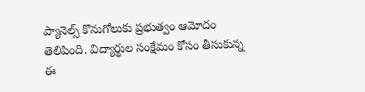ప్యానెల్స్ కొనుగోలుకు ప్రభుత్వం ఆమోదం తెలిపింది. విద్యార్థుల సంక్షేమం కోసం తీసుకున్న ఈ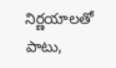నిర్ణయాలతో పాటు,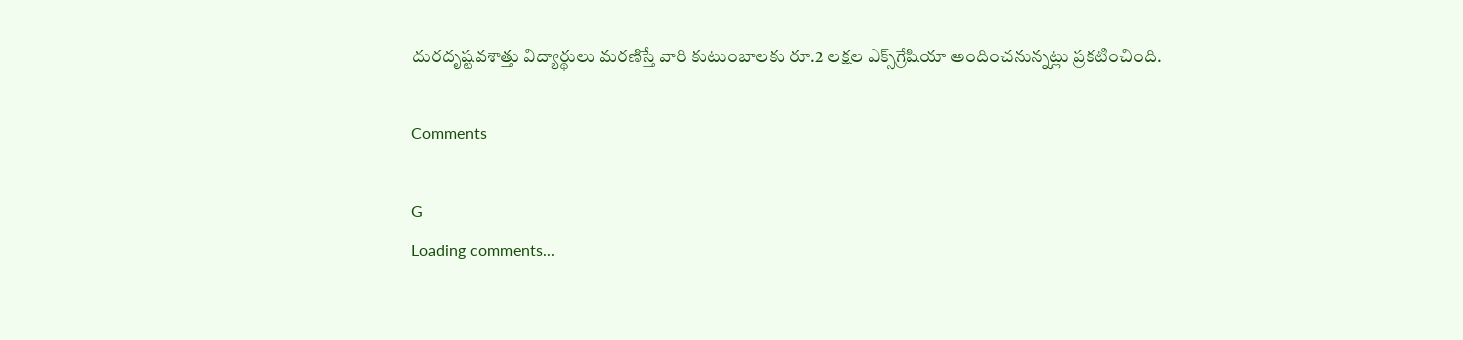దురదృష్టవశాత్తు విద్యార్థులు మరణిస్తే వారి కుటుంబాలకు రూ.2 లక్షల ఎక్స్‌గ్రేషియా అందించనున్నట్లు ప్రకటించింది.

Comments

G
Loading comments...